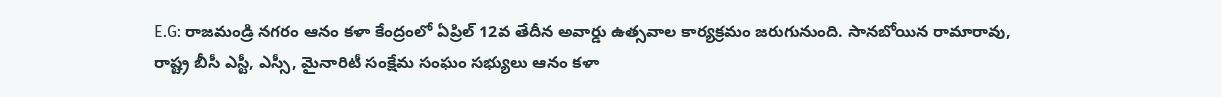E.G: రాజమండ్రి నగరం ఆనం కళా కేంద్రంలో ఏప్రిల్ 12వ తేదీన అవార్డు ఉత్సవాల కార్యక్రమం జరుగునుంది. సానబోయిన రామారావు, రాష్ట్ర బీసీ ఎస్టీ, ఎస్సీ, మైనారిటీ సంక్షేమ సంఘం సభ్యులు ఆనం కళా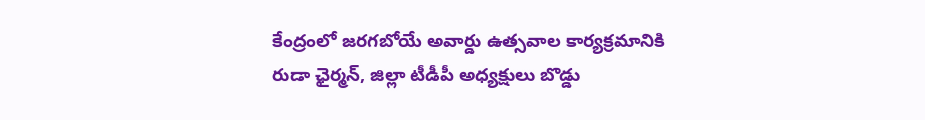కేంద్రంలో జరగబోయే అవార్డు ఉత్సవాల కార్యక్రమానికి రుడా ఛైర్మన్, జిల్లా టీడీపీ అధ్యక్షులు బొడ్డు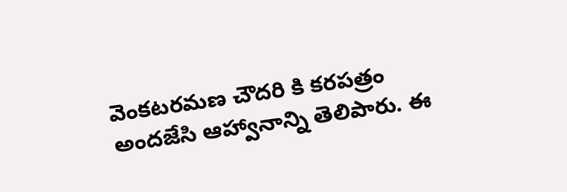వెంకటరమణ చౌదరి కి కరపత్రం అందజేసి ఆహ్వానాన్ని తెలిపారు. ఈ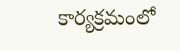కార్యక్రమంలో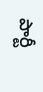పార్టీ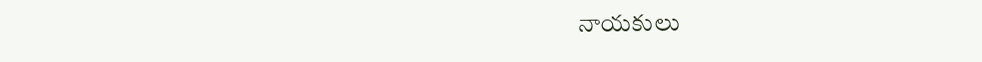నాయకులు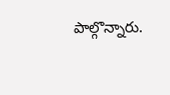పాల్గొన్నారు.